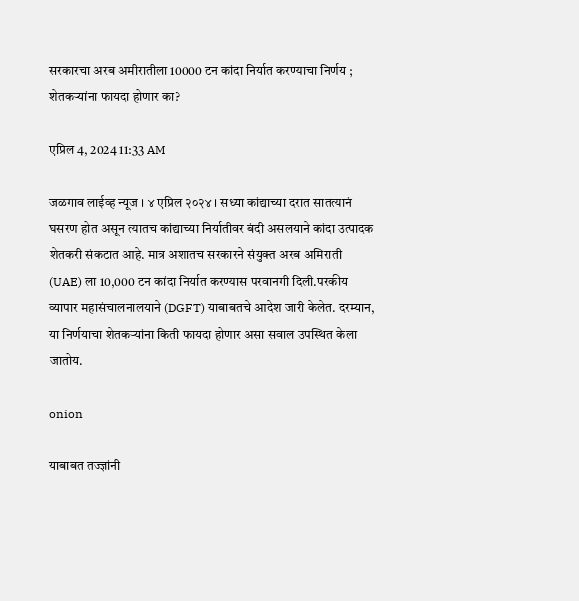सरकारचा अरब अमीरातीला 10000 टन कांदा निर्यात करण्याचा निर्णय ; शेतकऱ्यांना फायदा होणार का?

एप्रिल 4, 2024 11:33 AM

जळगाव लाईव्ह न्यूज । ४ एप्रिल २०२४ । सध्या कांद्याच्या दरात सातत्यानं घसरण होत असून त्यातच कांद्याच्या निर्यातीवर बंदी असलयाने कांदा उत्पादक शेतकरी संकटात आहे. मात्र अशातच सरकारने संयुक्त अरब अमिराती (UAE) ला 10,000 टन कांदा निर्यात करण्यास परवानगी दिली.परकीय व्यापार महासंचालनालयाने (DGFT) याबाबतचे आदेश जारी केलेत. दरम्यान, या निर्णयाचा शेतकऱ्यांना किती फायदा होणार असा सवाल उपस्थित केला जातोय.

onion

याबाबत तज्ज्ञांनी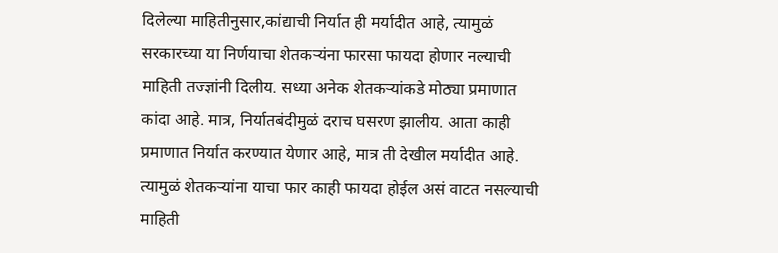दिलेल्या माहितीनुसार,कांद्याची निर्यात ही मर्यादीत आहे, त्यामुळं सरकारच्या या निर्णयाचा शेतकऱ्यंना फारसा फायदा होणार नल्याची माहिती तज्ज्ञांनी दिलीय. सध्या अनेक शेतकऱ्यांकडे मोठ्या प्रमाणात कांदा आहे. मात्र, निर्यातबंदीमुळं दराच घसरण झालीय. आता काही प्रमाणात निर्यात करण्यात येणार आहे, मात्र ती देखील मर्यादीत आहे. त्यामुळं शेतकऱ्यांना याचा फार काही फायदा होईल असं वाटत नसल्याची माहिती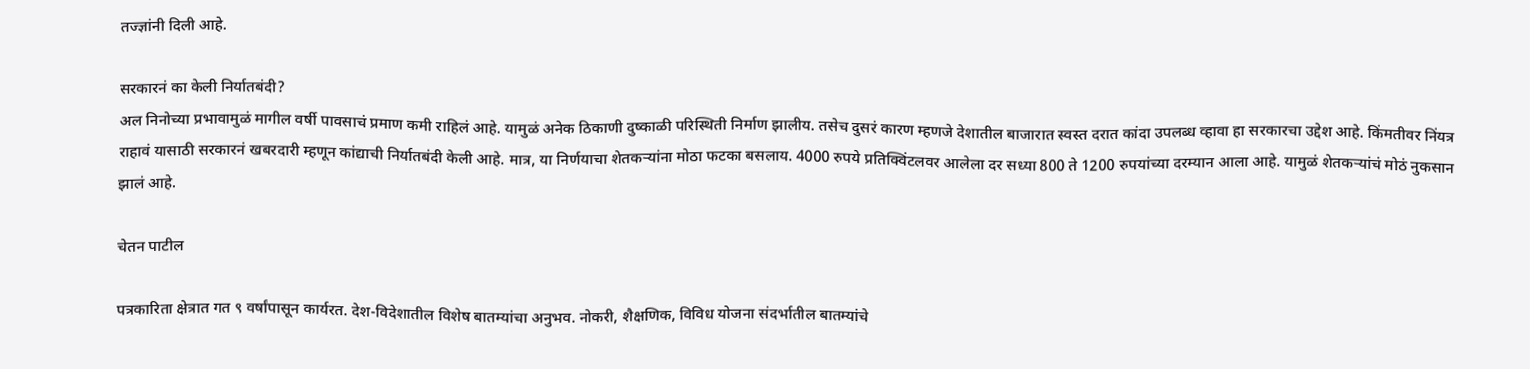तज्ज्ञांनी दिली आहे.

सरकारनं का केली निर्यातबंदी?
अल निनोच्या प्रभावामुळं मागील वर्षी पावसाचं प्रमाण कमी राहिलं आहे. यामुळं अनेक ठिकाणी दुष्काळी परिस्थिती निर्माण झालीय. तसेच दुसरं कारण म्हणजे देशातील बाजारात स्वस्त दरात कांदा उपलब्ध व्हावा हा सरकारचा उद्देश आहे. किंमतीवर निंयत्र राहावं यासाठी सरकारनं खबरदारी म्हणून कांद्याची निर्यातबंदी केली आहे. मात्र, या निर्णयाचा शेतकऱ्यांना मोठा फटका बसलाय. 4000 रुपये प्रतिक्विंटलवर आलेला दर सध्या 800 ते 1200 रुपयांच्या दरम्यान आला आहे. यामुळं शेतकऱ्यांचं मोठं नुकसान झालं आहे.

चेतन पाटील

पत्रकारिता क्षेत्रात गत ९ वर्षांपासून कार्यरत. देश-विदेशातील विशेष बातम्यांचा अनुभव. नोकरी, शैक्षणिक, विविध योजना संदर्भातील बातम्यांचे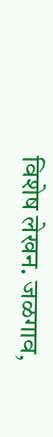विशेष लेखन. जळगाव,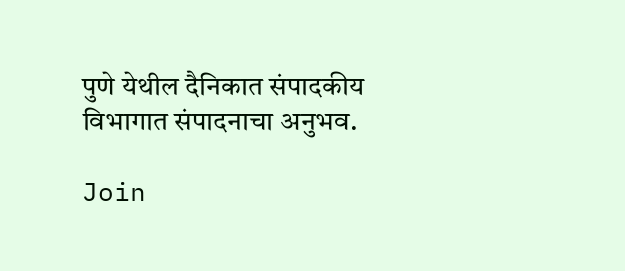पुणे येथील दैनिकात संपादकीय विभागात संपादनाचा अनुभव.

Join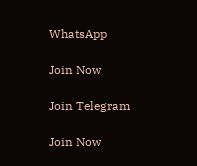WhatsApp

Join Now

Join Telegram

Join Now